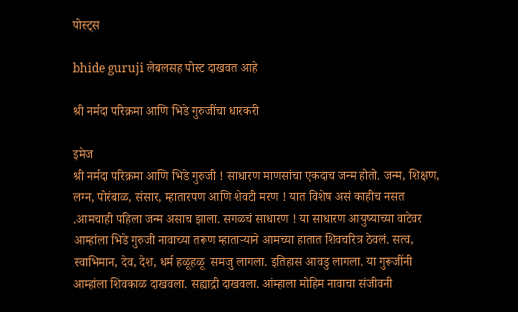पोस्ट्स

bhide guruji लेबलसह पोस्ट दाखवत आहे

श्री नर्मदा परिक्रमा आणि भिडे गुरुजींचा धारकरी

इमेज
श्री नर्मदा परिक्रमा आणि भिडे गुरुजी ! साधारण माणसांचा एकदाच जन्म होतो. जन्म, शिक्षण, लग्न, पोरंबाळ, संसार, म्हातारपण आणि शेवटी मरण ! यात विशेष असं काहीच नसत .आमचाही पहिला जन्म असाच झाला. सगळचं साधारण ! या साधारण आयुष्याच्या वाटेवर आम्हांला भिडे गुरुजी नावाच्या तरूण म्हाताऱ्याने आमच्या हातात शिवचरित्र ठेवलं. सत्व, स्वाभिमान, देव, देश, धर्म हळूहळू  समजु लागला. इतिहास आवडु लागला. या गुरूजींनी आम्हांला शिवकाळ दाखवला. सह्याद्री दाखवला. आंम्हाला मोहिम नावाचा संजीवनी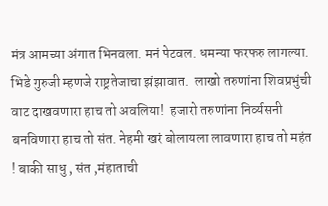मंत्र आमच्या अंगात भिनवला. मनं पेटवल. धमन्या फरफरु लागल्या. भिडे गुरुजी म्हणजे राष्ट्रतेजाचा झंझावात.  लाखो तरुणांना शिवप्रभुंची वाट दाखवणारा हाच तो अवलिया!  हजारो तरुणांना निर्व्यसनी बनविणारा हाच तो संत. नेहमी खरं बोलायला लावणारा हाच तो महंत ! बाकी साधु , संत ,मंहाताची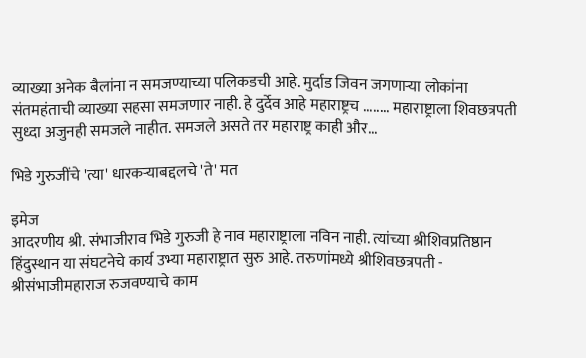व्याख्या अनेक बैलांना न समजण्याच्या पलिकडची आहे. मुर्दाड जिवन जगणाऱ्या लोकांना संतमहंताची व्याख्या सहसा समजणार नाही. हे दुर्देव आहे महाराष्ट्रच ........ महाराष्ट्राला शिवछत्रपती सुध्दा अजुनही समजले नाहीत. समजले असते तर महाराष्ट्र काही और...

भिडे गुरुजींचे 'त्या' धारकऱ्याबद्दलचे 'ते' मत

इमेज
आदरणीय श्री. संभाजीराव भिडे गुरुजी हे नाव महाराष्ट्राला नविन नाही. त्यांच्या श्रीशिवप्रतिष्ठान हिंदुस्थान या संघटनेचे कार्य उभ्या महाराष्ट्रात सुरु आहे. तरुणांमध्ये श्रीशिवछत्रपती - श्रीसंभाजीमहाराज रुजवण्याचे काम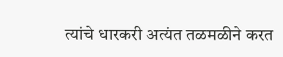त्यांचे धारकरी अत्यंत तळमळीने करत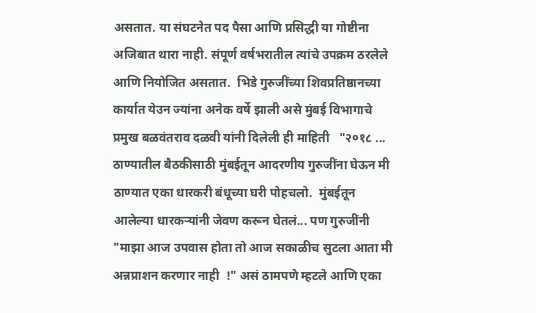असतात. या संघटनेत पद पैसा आणि प्रसिद्धी या गोष्टीना अजिबात थारा नाही. संपूर्ण वर्षभरातील त्यांचे उपक्रम ठरलेले आणि नियोजित असतात.  भिडे गुरुजींच्या शिवप्रतिष्ठानच्या कार्यात येउन ज्यांना अनेक वर्षे झाली असे मुंबई विभागाचे प्रमुख बळवंतराव दळवी यांनी दिलेली ही माहिती   "२०१८ ... ठाण्यातील बैठकीसाठी मुंबईतून आदरणीय गुरुजींना घेऊन मी ठाण्यात एका धारकरी बंधूच्या घरी पोहचलो.  मुंबईतून आलेल्या धारकऱ्यांनी जेवण करून घेतलं... पण गुरुजींनी "माझा आज उपवास होता तो आज सकाळीच सुटला आता मी अन्नप्राशन करणार नाही  !" असं ठामपणे म्हटले आणि एका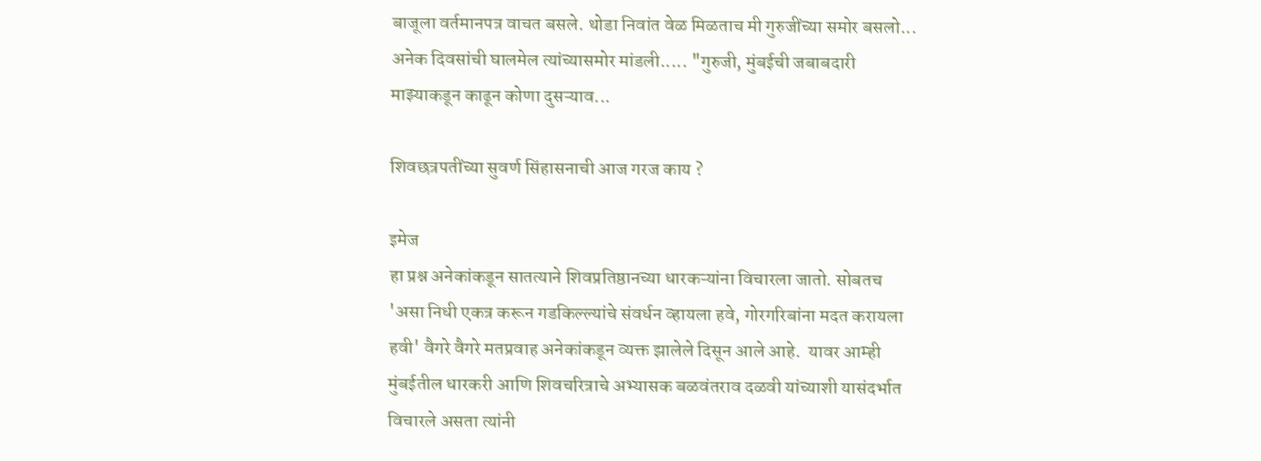बाजूला वर्तमानपत्र वाचत बसले. थोडा निवांत वेळ मिळताच मी गुरुजींच्या समोर बसलो... अनेक दिवसांची घालमेल त्यांच्यासमोर मांडली..... "गुरुजी, मुंबईची जबाबदारी माझ्याकडून काढून कोणा दुसऱ्याव...

शिवछत्रपतींच्या सुवर्ण सिंहासनाची आज गरज काय ?

इमेज
हा प्रश्न अनेकांकडून सातत्याने शिवप्रतिष्ठानच्या धारकऱ्यांना विचारला जातो. सोबतच 'असा निधी एकत्र करून गडकिल्ल्यांचे संवर्धन व्हायला हवे, गोरगरिबांना मदत करायला हवी' वैगरे वैगरे मतप्रवाह अनेकांकडून व्यक्त झालेले दिसून आले आहे.  यावर आम्ही मुंबईतील धारकरी आणि शिवचरित्राचे अभ्यासक बळवंतराव दळवी यांच्याशी यासंदर्भात विचारले असता त्यांनी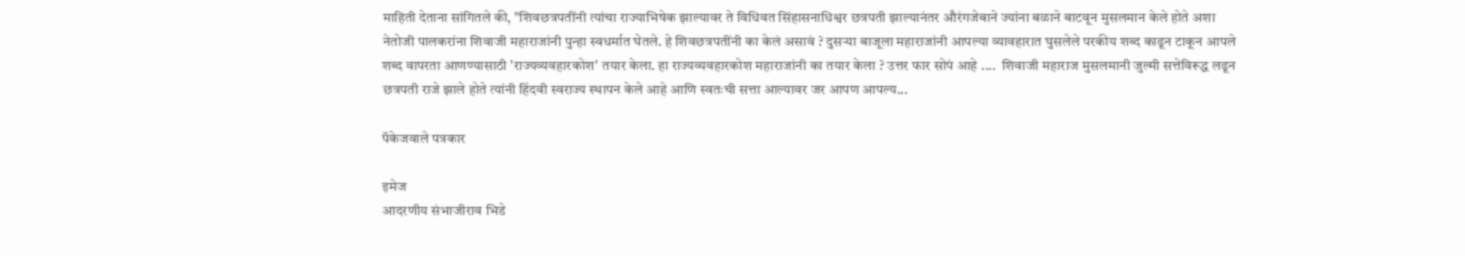माहिती देताना सांगितले की, "शिवछत्रपतींनी त्यांचा राज्याभिषेक झाल्यावर ते विधिवत सिंहासनाधिश्वर छत्रपती झाल्यानंतर औरंगजेबाने ज्यांना बळाने बाटवून मुसलमान केले होते अशा नेतोजी पालकरांना शिवाजी महाराजांनी पुन्हा स्वधर्मात घेतले. हे शिवछत्रपतींनी का केलं असावं ? दुसऱ्या बाजूला महाराजांनी आपल्या व्यावहारात घुसलेले परकीय शब्द काढून टाकून आपले शब्द वापरता आणण्यासाठी 'राज्यव्यवहारकोश' तयार केला. हा राज्यव्यवहारकोश महाराजांनी का तयार केला ? उत्तर फार सोपं आहे ....  शिवाजी महाराज मुसलमानी जुल्मी सत्तेविरूद्ध लढून छत्रपती राजे झाले होते त्यांनी हिंदवी स्वराज्य स्थापन केले आहे आणि स्वतःची सत्ता आल्यावर जर आपण आपल्य...

पॅकेजवाले पत्रकार

इमेज
आदरणीय संभाजीराव भिडे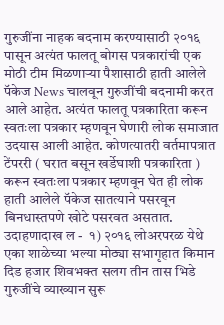गुरुजींना नाहक बदनाम करण्यासाठी २०१६ पासून अत्यंत फालतू बोगस पत्रकारांची एक मोठी टीम मिळणाऱ्या पैशासाठी हाती आलेले पॅकेज News चालवून गुरुजींची बदनामी करत आले आहेत. अत्यंत फालतू पत्रकारिता करून स्वतःला पत्रकार म्हणवून घेणारी लोक समाजात उदयास आली आहेत. कोणत्यातरी वर्तमापत्रात टेंपररी ( घरात बसून खर्डेघाशी पत्रकारिता ) करून स्वतःला पत्रकार म्हणवून घेत ही लोक हाती आलेले पॅकेज सातत्याने पसरवून बिनधास्तपणे खोटे पसरवत असतात. उदाहणादाख ल -  १) २०१६ लोअरपरळ येथे एका शाळेच्या भल्या मोठ्या सभागृहात किमान दिड हजार शिवभक्त सलग तीन तास भिडे गुरुजींचे व्याख्यान सुरू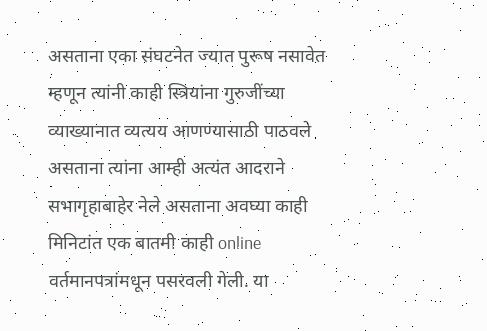असताना एका संघटनेत ज्यात पुरूष नसावेत म्हणून त्यांनी काही स्त्रियांना गुरुजींच्या व्याख्यानात व्यत्यय आणण्यासाठी पाठवले असताना त्यांना आम्ही अत्यंत आदराने सभागृहाबाहेर नेले असताना अवघ्या काही मिनिटांत एक बातमी काही online वर्तमानपत्रांमधून पसरवली गेली. या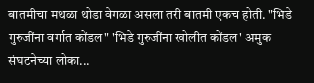बातमीचा मथळा थोडा वेगळा असला तरी बातमी एकच होती. "भिडे गुरुजींना वर्गात कोंडल" 'भिडे गुरुजींना खोलीत कोंडल' अमुक संघटनेच्या लोका...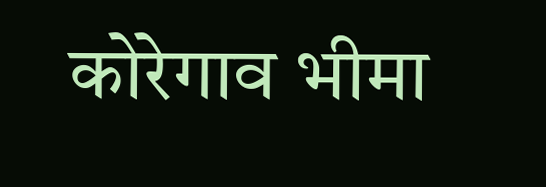कोरेगाव भीमा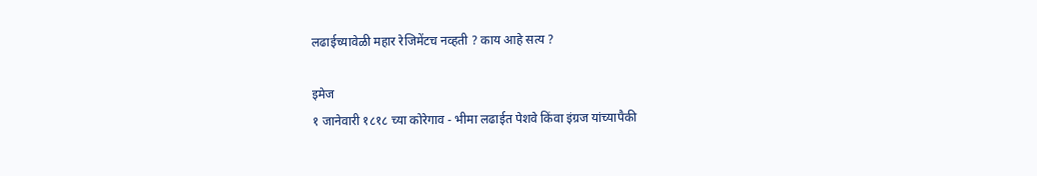लढाईच्यावेळी महार रेजिमेंटच नव्हती ? काय आहे सत्य ?

इमेज
१ जानेवारी १८१८ च्या कोरेगाव - भीमा लढाईत पेशवे किंवा इंग्रज यांच्यापैकी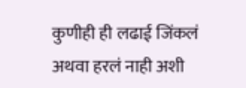कुणीही ही लढाई जिंकलं अथवा हरलं नाही अशी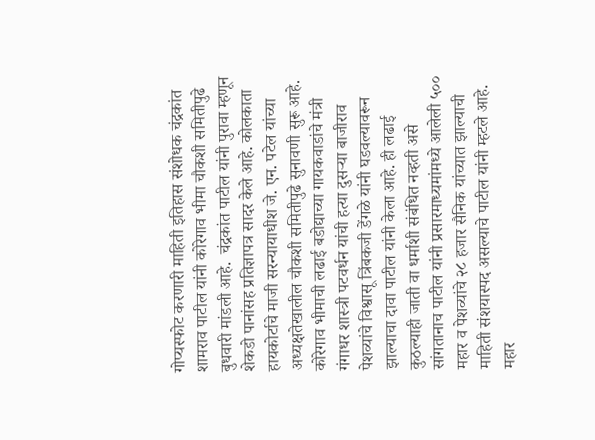गोप्यस्फोट करणारी माहिती इतिहास संशोधक चंद्रकांत शामराव पाटील यांनी कोरेगाव भीमा चौकशी समितीपुढे बुधवारी मांडली आहे.  चंद्रकांत पाटील यांनी पुरावा म्हणून शेकडो पानांसह प्रतिज्ञापत्र सादर केले आहे. कोलकाता हायकोर्टाचे माजी सरन्यायाधीश जे. एन. पटेल यांच्या अध्यक्षतेखालील चौकशी समितीपुढे सुनावणी सुरू आहे. कोरेगाव भीमाची लढाई बडोद्याच्या गायकवाडांचे मंत्री गंगाधर शास्त्री पटवर्धन यांची हत्या दुसऱ्या बाजीराव पेशव्यांचे विश्वासू त्रिंबकजी डेंगळे यांनी घडवल्यावरून झाल्याचा दावा पाटील यांनी केला आहे. ही लढाई कुठल्याही जाती वा धर्माशी संबंधित नव्हती असे सांगतानाच पाटील यांनी प्रसारमाध्यमांमध्ये आलेली ५०० महार व पेशव्यांचे २८ हजार सैनिक यांच्यात झाल्याची माहिती संशयास्पद असल्याचे पाटील यांनी म्हटले आहे.  महार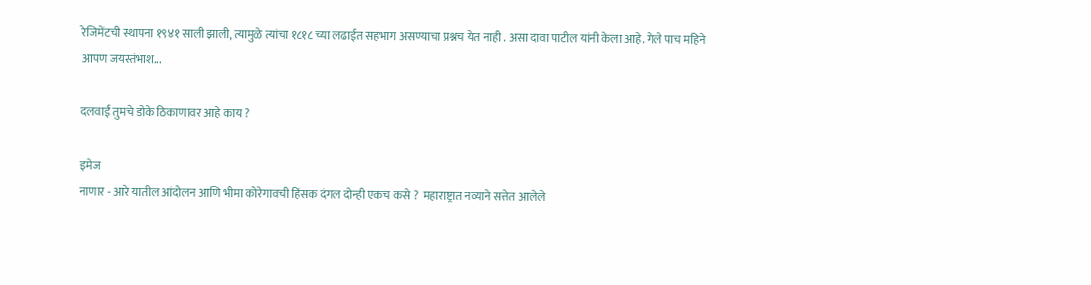रेजिमेंटची स्थापना १९४१ साली झाली, त्यामुळे त्यांचा १८१८ च्या लढाईत सहभाग असण्याचा प्रश्नच येत नाही . असा दावा पाटील यांनी केला आहे. गेले पाच महिने आपण जयस्तंभाश...

दलवाईं तुमचे डोके ठिकाणावर आहे काय ?

इमेज
नाणार - आरे यातील आंदोलन आणि भीमा कोरेगावची हिंसक दंगल दोन्ही एकच कसे ?  महाराष्ट्रात नव्याने सत्तेत आलेले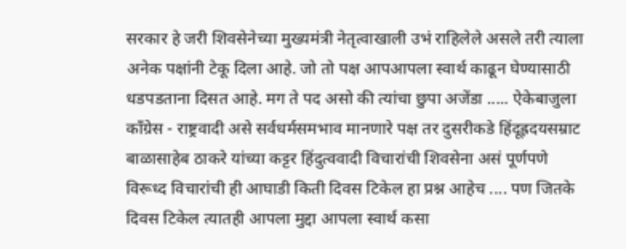सरकार हे जरी शिवसेनेच्या मुख्यमंत्री नेतृत्वाखाली उभं राहिलेले असले तरी त्याला अनेक पक्षांनी टेकू दिला आहे. जो तो पक्ष आपआपला स्वार्थ काढून घेण्यासाठी धडपडताना दिसत आहे. मग ते पद असो की त्यांचा छुपा अजेंडा ..... ऐकेबाजुला कॉंग्रेस - राष्ट्रवादी असे सर्वधर्मसमभाव मानणारे पक्ष तर दुसरीकडे हिंदूह्रदयसम्राट बाळासाहेब ठाकरे यांच्या कट्टर हिंदुत्ववादी विचारांची शिवसेना असं पूर्णपणे विरूध्द विचारांची ही आघाडी किती दिवस टिकेल हा प्रश्न आहेच .... पण जितके दिवस टिकेल त्यातही आपला मुद्दा आपला स्वार्थ कसा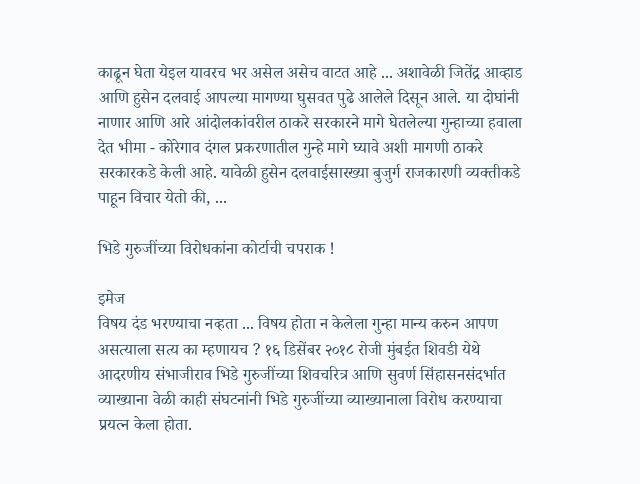काढून घेता येइल यावरच भर असेल असेच वाटत आहे ... अशावेळी जितेंद्र आव्हाड आणि हुसेन दलवाई आपल्या मागण्या घुसवत पुढे आलेले दिसून आले. या दोघांनी नाणार आणि आरे आंदोलकांवरील ठाकरे सरकारने मागे घेतलेल्या गुन्हाच्या हवाला देत भीमा - कोरेगाव दंगल प्रकरणातील गुन्हे मागे घ्यावे अशी मागणी ठाकरे सरकारकडे केली आहे. यावेळी हुसेन दलवाईसारख्या बुजुर्ग राजकारणी व्यक्तीकडे पाहून विचार येतो की, ...

भिडे गुरुजींच्या विरोधकांना कोर्टाची चपराक !

इमेज
विषय दंड भरण्याचा नव्हता ... विषय होता न केलेला गुन्हा मान्य करुन आपण असत्याला सत्य का म्हणायच ? १६ डिसेंबर २०१८ रोजी मुंबईत शिवडी येथे आदरणीय संभाजीराव भिडे गुरुजींच्या शिवचरित्र आणि सुवर्ण सिंहासनसंदर्भात व्याख्याना वेळी काही संघटनांनी भिडे गुरुजींच्या व्याख्यानाला विरोध करण्याचा प्रयत्न केला होता.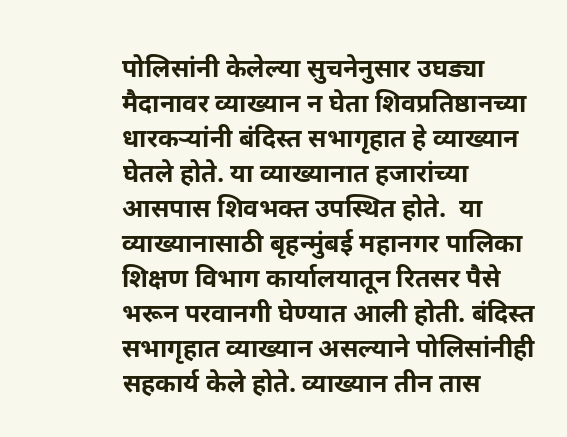पोलिसांनी केलेल्या सुचनेनुसार उघड्या मैदानावर व्याख्यान न घेता शिवप्रतिष्ठानच्या धारकऱ्यांनी बंदिस्त सभागृहात हे व्याख्यान घेतले होते. या व्याख्यानात हजारांच्या आसपास शिवभक्त उपस्थित होते.  या व्याख्यानासाठी बृहन्मुंबई महानगर पालिका शिक्षण विभाग कार्यालयातून रितसर पैसे भरून परवानगी घेण्यात आली होती. बंदिस्त सभागृहात व्याख्यान असल्याने पोलिसांनीही सहकार्य केले होते. व्याख्यान तीन तास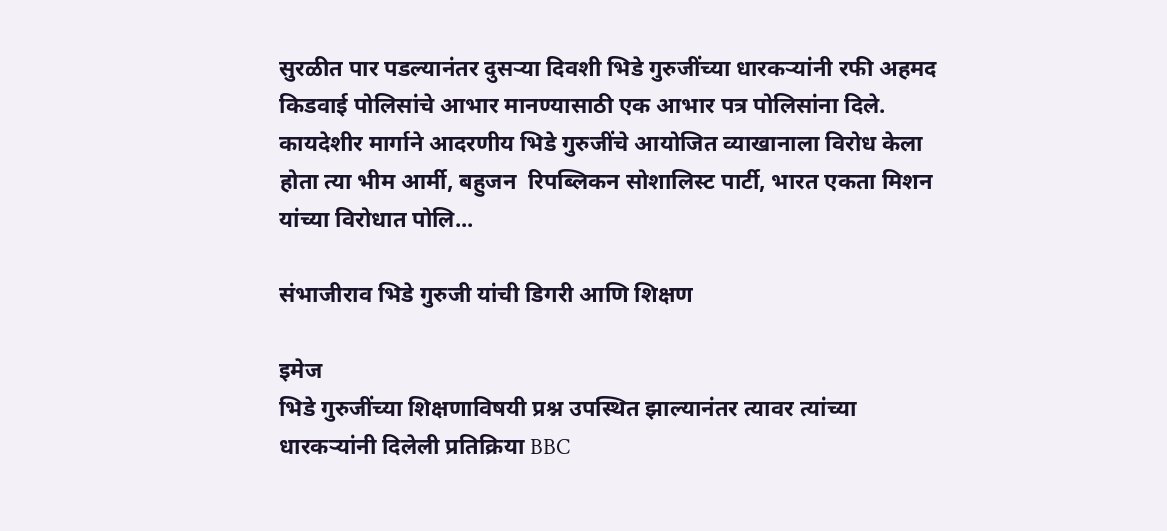सुरळीत पार पडल्यानंतर दुसऱ्या दिवशी भिडे गुरुजींच्या धारकऱ्यांनी रफी अहमद किडवाई पोलिसांचे आभार मानण्यासाठी एक आभार पत्र पोलिसांना दिले. कायदेशीर मार्गाने आदरणीय भिडे गुरुजींचे आयोजित व्याखानाला विरोध केला होता त्या भीम आर्मी, बहुजन  रिपब्लिकन सोशालिस्ट पार्टी, भारत एकता मिशन यांच्या विरोधात पोलि...

संभाजीराव भिडे गुरुजी यांची डिगरी आणि शिक्षण

इमेज
भिडे गुरुजींच्या शिक्षणाविषयी प्रश्न उपस्थित झाल्यानंतर त्यावर त्यांच्या धारकऱ्यांनी दिलेली प्रतिक्रिया BBC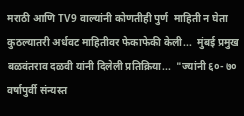मराठी आणि TV9 वाल्यांनी कोणतीही पुर्ण  माहिती न घेता कुठल्यातरी अर्धवट माहितीवर फेकाफेकी केली...  मुंबई प्रमुख बळवंतराव दळवी यांनी दिलेली प्रतिक्रिया...  "ज्यांनी ६०- ७० वर्षापुर्वी संन्यस्त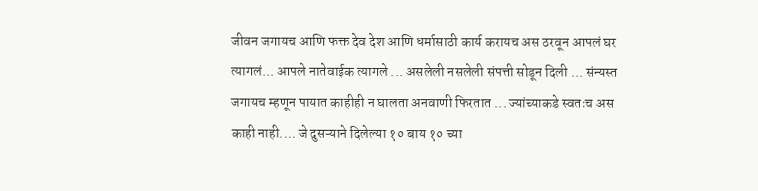जीवन जगायच आणि फक्त देव देश आणि धर्मासाठी कार्य करायच अस ठरवून आपलं घर त्यागलं... आपले नातेवाईक त्यागले ... असलेली नसलेली संपत्ती सोडून दिली ... संन्यस्त जगायच म्हणून पायात काहीही न घालता अनवाणी फिरतात ... ज्यांच्याकडे स्वतःच अस काही नाही.... जे दुसऱ्याने दिलेल्या १० बाय १० च्या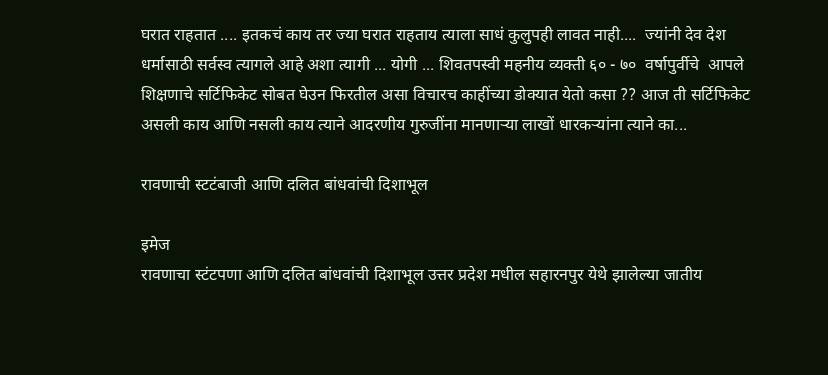घरात राहतात .... इतकचं काय तर ज्या घरात राहताय त्याला साधं कुलुपही लावत नाही....  ज्यांनी देव देश धर्मासाठी सर्वस्व त्यागले आहे अशा त्यागी ... योगी ... शिवतपस्वी महनीय व्यक्ती ६० - ७०  वर्षापुर्वीचे  आपले शिक्षणाचे सर्टिफिकेट सोबत घेउन फिरतील असा विचारच काहींच्या डोक्यात येतो कसा ?? आज ती सर्टिफिकेट असली काय आणि नसली काय त्याने आदरणीय गुरुजींना मानणाऱ्या लाखों धारकऱ्यांना त्याने का...

रावणाची स्टटंबाजी आणि दलित बांधवांची दिशाभूल

इमेज
रावणाचा स्टंटपणा आणि दलित बांधवांची दिशाभूल उत्तर प्रदेश मधील सहारनपुर येथे झालेल्या जातीय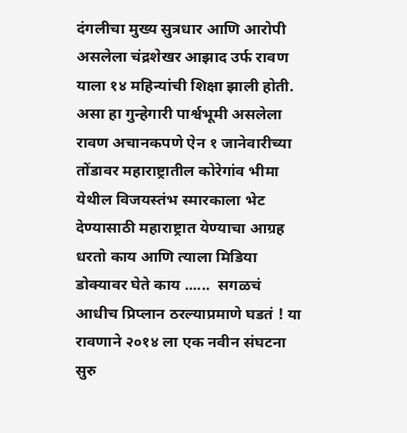दंगलीचा मुख्य सुत्रधार आणि आरोपी असलेला चंद्रशेखर आझाद उर्फ रावण याला १४ महिन्यांची शिक्षा झाली होती.   असा हा गुन्हेगारी पार्श्वभूमी असलेला रावण अचानकपणे ऐन १ जानेवारीच्या तोंडावर महाराष्ट्रातील कोरेगांव भीमा येथील विजयस्तंभ स्मारकाला भेट देण्यासाठी महाराष्ट्रात येण्याचा आग्रह धरतो काय आणि त्याला मिडिया डोक्यावर घेते काय ......  सगळचं आधीच प्रिप्लान ठरल्याप्रमाणे घडतं ! या रावणाने २०१४ ला एक नवीन संघटना सुरु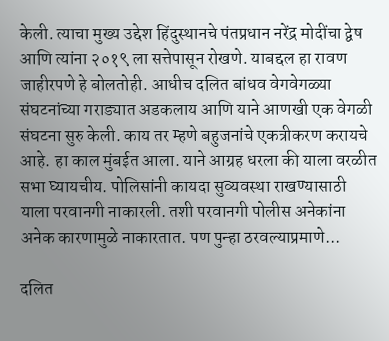केली. त्याचा मुख्य उद्देश हिंदुस्थानचे पंतप्रधान नरेंद्र मोदींचा द्वेष आणि त्यांना २०१९ ला सत्तेपासून रोखणे. याबद्दल हा रावण जाहीरपणे हे बोलतोही. आधीच दलित बांधव वेगवेगळ्या संघटनांच्या गराड्यात अडकलाय आणि याने आणखी एक वेगळी संघटना सुरु केली. काय तर म्हणे बहुजनांचे एकत्रीकरण करायचे आहे. हा काल मुंबईत आला. याने आग्रह धरला की याला वरळीत सभा घ्यायचीय. पोलिसांनी कायदा सुव्यवस्था राखण्यासाठी याला परवानगी नाकारली. तशी परवानगी पोलीस अनेकांना अनेक कारणामुळे नाकारतात. पण पुन्हा ठरवल्याप्रमाणे...

दलित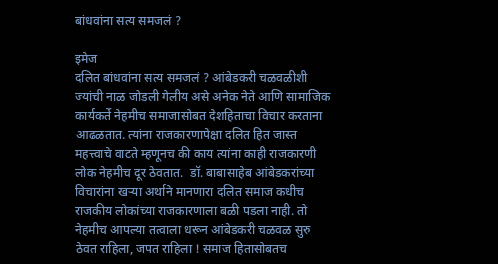बांधवांना सत्य समजलं ?

इमेज
दलित बांधवांना सत्य समजलं ? आंबेडकरी चळवळीशी ज्यांची नाळ जोडली गेलीय असे अनेक नेते आणि सामाजिक कार्यकर्ते नेहमीच समाजासोबत देशहिताचा विचार करताना आढळतात. त्यांना राजकारणापेक्षा दलित हित जास्त महत्त्वाचे वाटते म्हणूनच की काय त्यांना काही राजकारणी लोक नेहमीच दूर ठेवतात.  डॉ. बाबासाहेब आंबेडकरांच्या विचारांना खऱ्या अर्थाने मानणारा दलित समाज कधीच राजकीय लोकांच्या राजकारणाला बळी पडला नाही. तो नेहमीच आपल्या तत्वाला धरून आंबेडकरी चळवळ सुरु ठेवत राहिला, जपत राहिला ! समाज हितासोबतच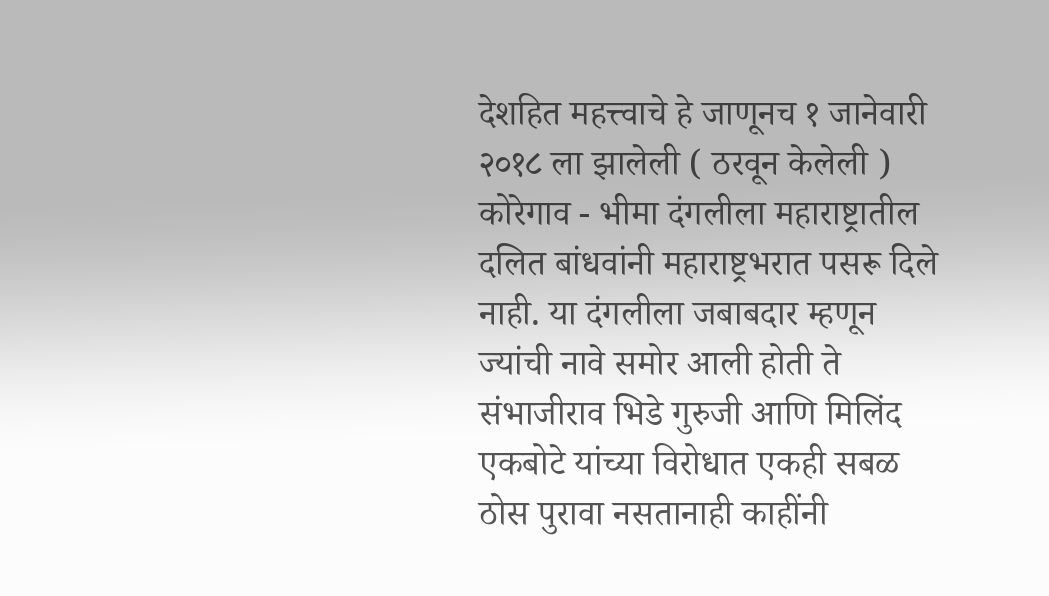देशहित महत्त्वाचे हे जाणूनच १ जानेवारी २०१८ ला झालेली ( ठरवून केलेली ) कोरेगाव - भीमा दंगलीला महाराष्ट्रातील दलित बांधवांनी महाराष्ट्रभरात पसरू दिले नाही. या दंगलीला जबाबदार म्हणून ज्यांची नावे समोर आली होती ते संभाजीराव भिडे गुरुजी आणि मिलिंद एकबोटे यांच्या विरोधात एकही सबळ ठोस पुरावा नसतानाही काहींनी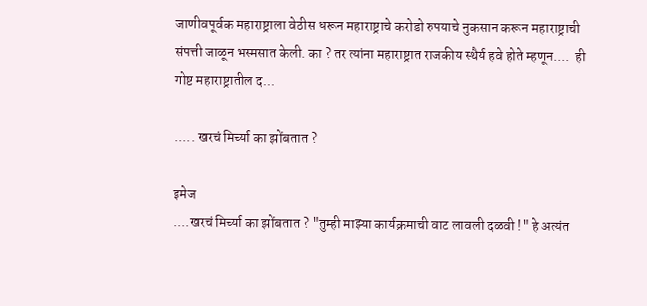जाणीवपूर्वक महाराष्ट्राला वेठीस धरून महाराष्ट्राचे करोडो रुपयाचे नुकसान करून महाराष्ट्राची संपत्ती जाळून भस्मसात केली. का ? तर त्यांना महाराष्ट्रात राजकीय स्थैर्य हवे होते म्हणून....  ही गोष्ट महाराष्ट्रातील द...

..... खरचं मिर्च्या का झोंबतात ?

इमेज
....खरचं मिर्च्या का झोंबतात ? "तुम्ही माझ्या कार्यक्रमाची वाट लावली दळवी !" हे अत्यंत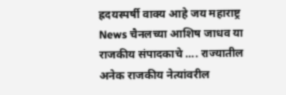ह्रदयस्पर्षी वाक्य आहे जय महाराष्ट्र News चैनलच्या आशिष जाधव या राजकीय संपादकाचे .... राज्यातील अनेक राजकीय नेत्यांवरील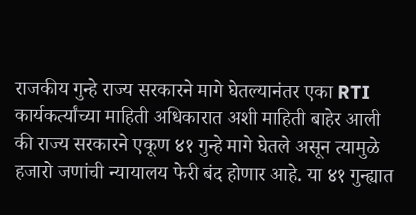राजकीय गुन्हे राज्य सरकारने मागे घेतल्यानंतर एका RTI कार्यकर्त्यांच्या माहिती अधिकारात अशी माहिती बाहेर आली की राज्य सरकारने एकूण ४१ गुन्हे मागे घेतले असून त्यामुळे हजारो जणांची न्यायालय फेरी बंद होणार आहे. या ४१ गुन्ह्यात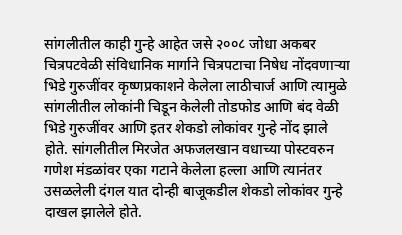सांगलीतील काही गुन्हे आहेत जसे २००८ जोधा अकबर चित्रपटवेळी संविधानिक मार्गाने चित्रपटाचा निषेध नोंदवणाऱ्या भिडे गुरुजींवर कृष्णप्रकाशने केलेला लाठीचार्ज आणि त्यामुळे सांगलीतील लोकांनी चिडून केलेली तोडफोड आणि बंद वेळी भिडे गुरुजींवर आणि इतर शेकडो लोकांवर गुन्हे नोंद झाले होते. सांगलीतील मिरजेत अफजलखान वधाच्या पोस्टवरुन गणेश मंडळांवर एका गटाने केलेला हल्ला आणि त्यानंतर उसळलेली दंगल यात दोन्ही बाजूकडील शेकडो लोकांवर गुन्हे दाखल झालेले होते.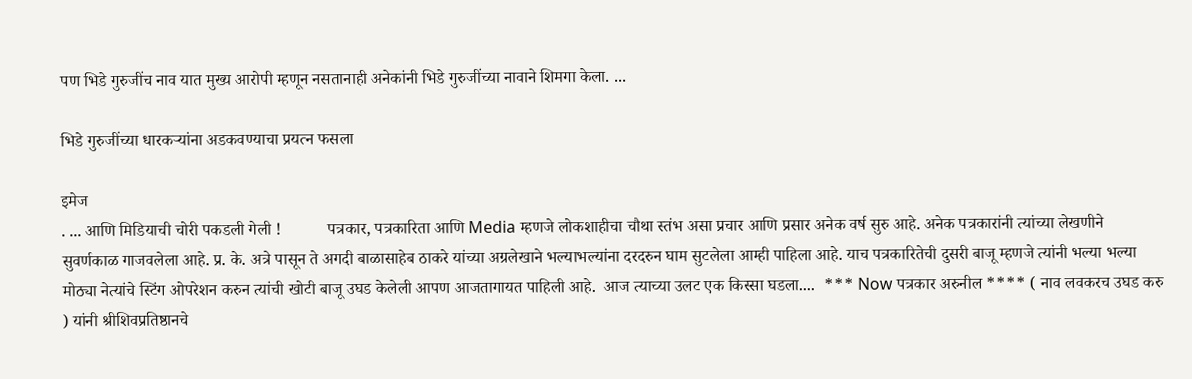पण भिडे गुरुजींच नाव यात मुख्य आरोपी म्हणून नसतानाही अनेकांनी भिडे गुरुजींच्या नावाने शिमगा केला. ...

भिडे गुरुजींच्या धारकऱ्यांना अडकवण्याचा प्रयत्न फसला

इमेज
. ... आणि मिडियाची चोरी पकडली गेली !           पत्रकार, पत्रकारिता आणि Media म्हणजे लोकशाहीचा चौथा स्तंभ असा प्रचार आणि प्रसार अनेक वर्ष सुरु आहे. अनेक पत्रकारांनी त्यांच्या लेखणीने सुवर्णकाळ गाजवलेला आहे. प्र. के. अत्रे पासून ते अगदी बाळासाहेब ठाकरे यांच्या अग्रलेखाने भल्याभल्यांना दरदरुन घाम सुटलेला आम्ही पाहिला आहे. याच पत्रकारितेची दुसरी बाजू म्हणजे त्यांनी भल्या भल्या मोठ्या नेत्यांचे स्टिंग ओपरेशन करुन त्यांची खोटी बाजू उघड केलेली आपण आजतागायत पाहिली आहे.  आज त्याच्या उलट एक किस्सा घडला....  *** Now पत्रकार अरुनील **** ( नाव लवकरच उघड करु ) यांनी श्रीशिवप्रतिष्ठानचे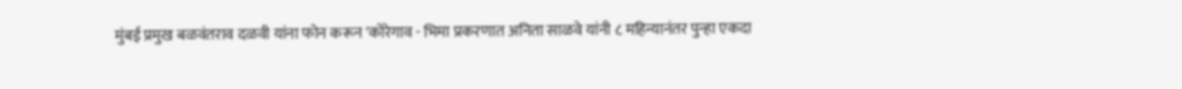मुंबई प्रमुख बळवंतराव दळवी यांना फोन करून 'कोरेगाव - भिमा प्रकरणात अनिता साळवे यांनी ८ महिन्यानंतर पुन्हा एकदा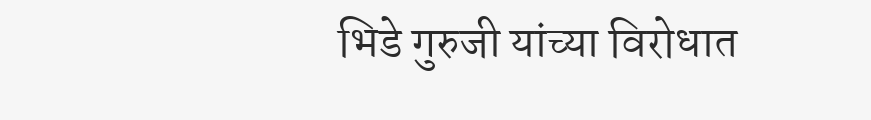भिडे गुरुजी यांच्या विरोधात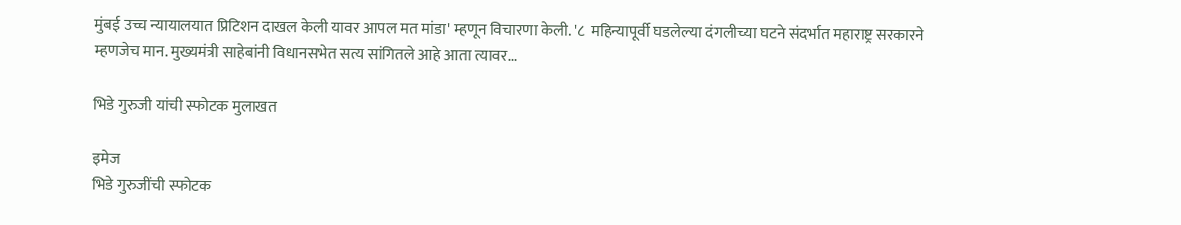मुंबई उच्च न्यायालयात प्रिटिशन दाखल केली यावर आपल मत मांडा' म्हणून विचारणा केली. '८  महिन्यापूर्वी घडलेल्या दंगलीच्या घटने संदर्भात महाराष्ट्र सरकारने म्हणजेच मान. मुख्यमंत्री साहेबांनी विधानसभेत सत्य सांगितले आहे आता त्यावर...

भिडे गुरुजी यांची स्फोटक मुलाखत

इमेज
भिडे गुरुजींची स्फोटक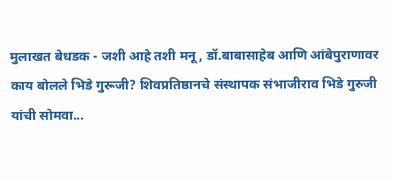मुलाखत बेधडक - जशी आहे तशी मनू, डॉ.बाबासाहेब आणि आंबेपुराणावर काय बोलले भिडे गुरूजी? शिवप्रतिष्ठानचे संस्थापक संभाजीराव भिडे गुरुजी यांची सोमवा...